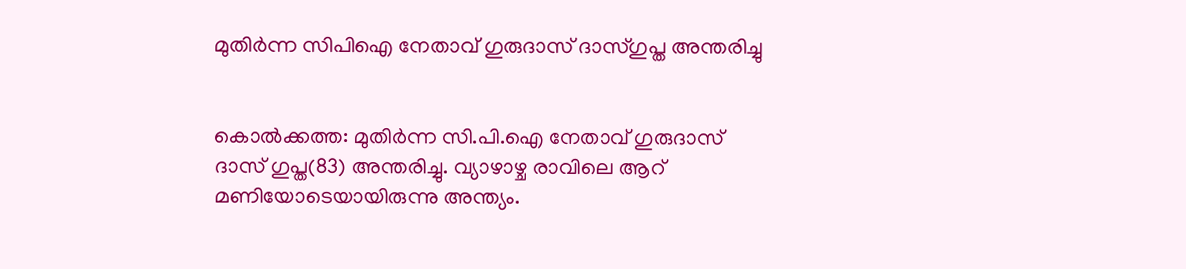മുതിര്‍ന്ന സിപിഐ നേതാവ് ഗുരുദാസ് ദാസ്ഗുപ്ത അന്തരിച്ചു


കൊല്‍ക്കത്ത: മുതിര്‍ന്ന സി.പി.ഐ നേതാവ് ഗുരുദാസ് ദാസ് ഗുപ്ത(83) അന്തരിച്ചു. വ്യാഴാഴ്ച രാവിലെ ആറ് മണിയോടെയായിരുന്നു അന്ത്യം.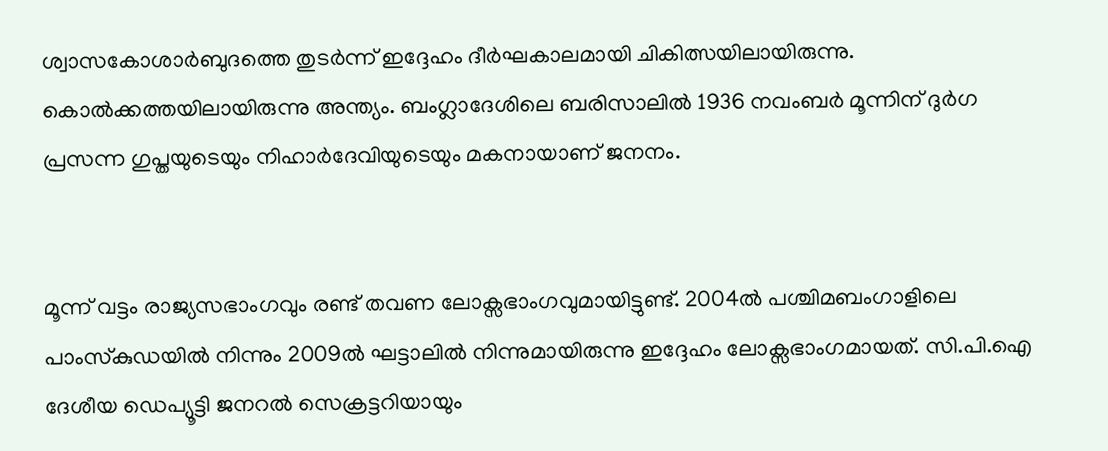ശ്വാസകോശാര്‍ബുദത്തെ തുടര്‍ന്ന് ഇദ്ദേഹം ദീര്‍ഘകാലമായി ചികിത്സയിലായിരുന്നു. കൊല്‍ക്കത്തയിലായിരുന്നു അന്ത്യം. ബംഗ്ലാദേശിലെ ബരിസാലില്‍ 1936 നവംബര്‍ മൂന്നിന് ദുര്‍ഗ പ്രസന്ന ഗുപ്തയുടെയും നിഹാര്‍ദേവിയുടെയും മകനായാണ് ജനനം.


മൂന്ന് വട്ടം രാജ്യസഭാംഗവും രണ്ട് തവണ ലോക്സഭാംഗവുമായിട്ടുണ്ട്. 2004ല്‍ പശ്ചിമബംഗാളിലെ പാംസ്‌കുഡയില്‍ നിന്നും 2009ല്‍ ഘട്ടാലില്‍ നിന്നുമായിരുന്നു ഇദ്ദേഹം ലോക്സഭാംഗമായത്. സി.പി.ഐ ദേശീയ ഡെപ്യൂട്ടി ജനറല്‍ സെക്രട്ടറിയായും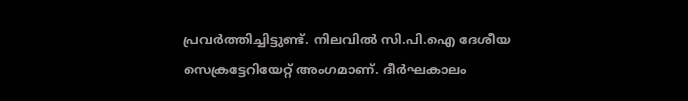പ്രവര്‍ത്തിച്ചിട്ടുണ്ട്. നിലവില്‍ സി.പി.ഐ ദേശീയ സെക്രട്ടേറിയേറ്റ് അംഗമാണ്. ദീര്‍ഘകാലം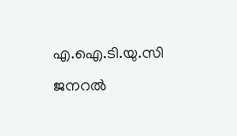എ.ഐ.ടി.യു.സി ജനറല്‍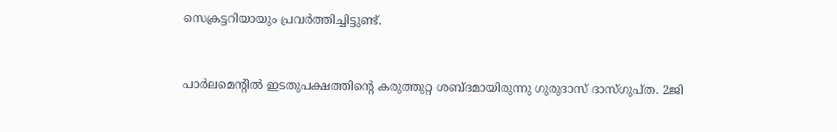സെക്രട്ടറിയായും പ്രവര്‍ത്തിച്ചിട്ടുണ്ട്.


പാര്‍ലമെന്റില്‍ ഇടതുപക്ഷത്തിന്റെ കരുത്തുറ്റ ശബ്ദമായിരുന്നു ഗുരുദാസ് ദാസ്ഗുപ്ത. 2ജി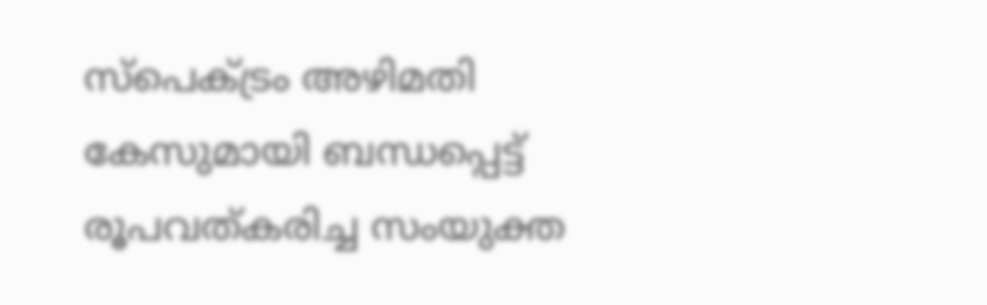സ്പെക്‌ട്രം അഴിമതി കേസുമായി ബന്ധപ്പെട്ട് രൂപവത്കരിച്ച സംയുക്ത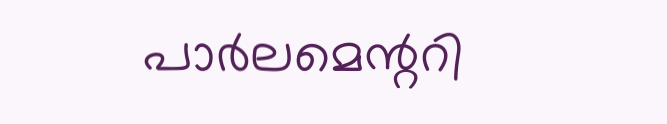പാര്‍ലമെന്ററി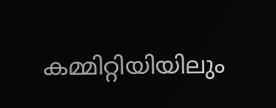കമ്മിറ്റിയിയിലും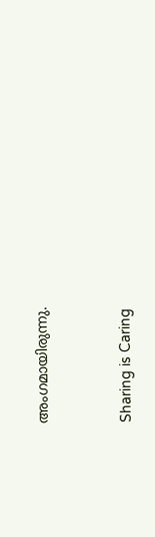അംഗമായിരുന്നു.



Sharing is Caring